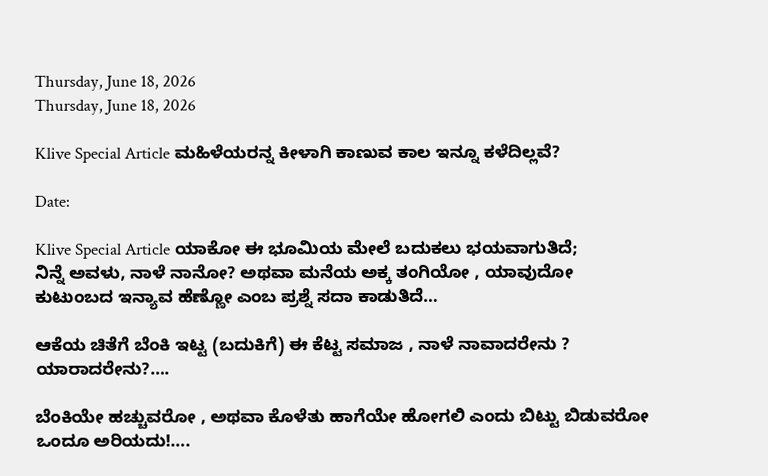Thursday, June 18, 2026
Thursday, June 18, 2026

Klive Special Article ಮಹಿಳೆಯರನ್ನ ಕೀಳಾಗಿ ಕಾಣುವ ಕಾಲ ಇನ್ನೂ ಕಳೆದಿಲ್ಲವೆ?

Date:

Klive Special Article ಯಾಕೋ ಈ ಭೂಮಿಯ ಮೇಲೆ ಬದುಕಲು ಭಯವಾಗುತಿದೆ;
ನಿನ್ನೆ ಅವಳು, ನಾಳೆ ನಾನೋ? ಅಥವಾ ಮನೆಯ ಅಕ್ಕ ತಂಗಿಯೋ , ಯಾವುದೋ ಕುಟುಂಬದ ಇನ್ಯಾವ ಹೆಣ್ಣೋ ಎಂಬ ಪ್ರಶ್ನೆ ಸದಾ ಕಾಡುತಿದೆ…

ಆಕೆಯ ಚಿತೆಗೆ ಬೆಂಕಿ ಇಟ್ಟ (ಬದುಕಿಗೆ) ಈ ಕೆಟ್ಟ ಸಮಾಜ , ನಾಳೆ ನಾವಾದರೇನು ? ಯಾರಾದರೇನು?….

ಬೆಂಕಿಯೇ ಹಚ್ಚುವರೋ , ಅಥವಾ ಕೊಳೆತು ಹಾಗೆಯೇ ಹೋಗಲಿ ಎಂದು ಬಿಟ್ಟು ಬಿಡುವರೋ ಒಂದೂ ಅರಿಯದು!….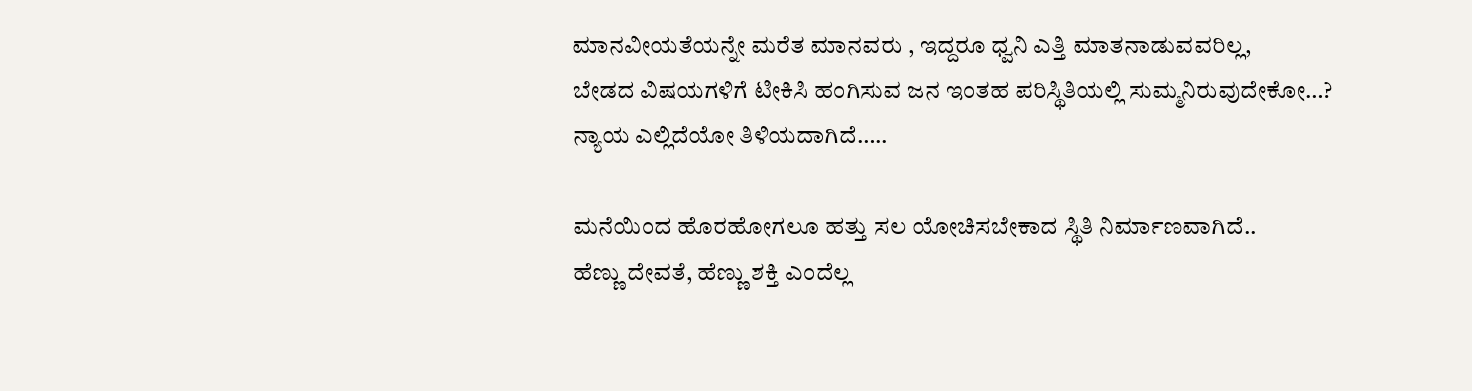ಮಾನವೀಯತೆಯನ್ನೇ ಮರೆತ ಮಾನವರು , ಇದ್ದರೂ ಧ್ವನಿ ಎತ್ತಿ ಮಾತನಾಡುವವರಿಲ್ಲ,
ಬೇಡದ ವಿಷಯಗಳಿಗೆ ಟೀಕಿಸಿ ಹಂಗಿಸುವ ಜನ ಇಂತಹ ಪರಿಸ್ಥಿತಿಯಲ್ಲಿ ಸುಮ್ಮನಿರುವುದೇಕೋ…?
ನ್ಯಾಯ ಎಲ್ಲಿದೆಯೋ ತಿಳಿಯದಾಗಿದೆ…..

ಮನೆಯಿಂದ ಹೊರಹೋಗಲೂ ಹತ್ತು ಸಲ ಯೋಚಿಸಬೇಕಾದ ಸ್ಥಿತಿ ನಿರ್ಮಾಣವಾಗಿದೆ..
ಹೆಣ್ಣು ದೇವತೆ, ಹೆಣ್ಣು ಶಕ್ತಿ ಎಂದೆಲ್ಲ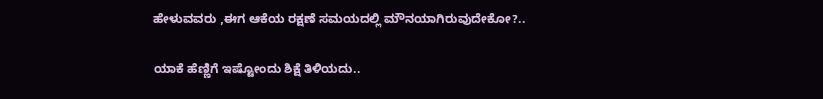ಹೇಳುವವರು ,ಈಗ ಆಕೆಯ ರಕ್ಷಣೆ ಸಮಯದಲ್ಲಿ ಮೌನಯಾಗಿರುವುದೇಕೋ?..

ಯಾಕೆ ಹೆಣ್ಣಿಗೆ ಇಷ್ಟೋಂದು ಶಿಕ್ಷೆ ತಿಳಿಯದು..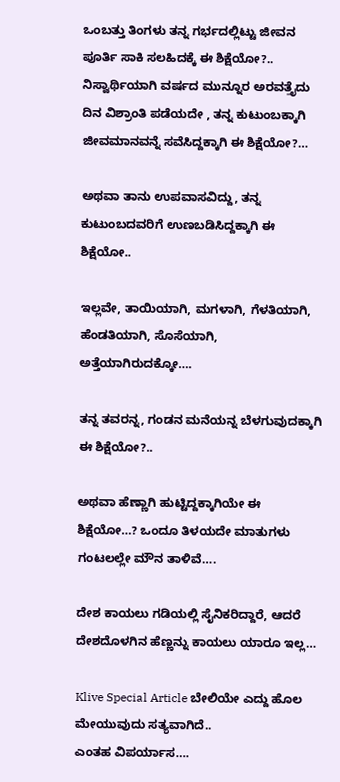ಒಂಬತ್ತು ತಿಂಗಳು ತನ್ನ ಗರ್ಭದಲ್ಲಿಟ್ಟು ಜೀವನ ಪೂರ್ತಿ ಸಾಕಿ ಸಲಹಿದಕ್ಕೆ ಈ ಶಿಕ್ಷೆಯೋ?..
ನಿಸ್ವಾರ್ಥಿಯಾಗಿ ವರ್ಷದ ಮುನ್ನೂರ ಅರವತ್ತೈದು ದಿನ ವಿಶ್ರಾಂತಿ ಪಡೆಯದೇ , ತನ್ನ ಕುಟುಂಬಕ್ಕಾಗಿ ಜೀವಮಾನವನ್ನೆ ಸವೆಸಿದ್ದಕ್ಕಾಗಿ ಈ ಶಿಕ್ಷೆಯೋ?…

ಅಥವಾ ತಾನು ಉಪವಾಸವಿದ್ದು, ತನ್ನ ಕುಟುಂಬದವರಿಗೆ ಉಣಬಡಿಸಿದ್ದಕ್ಕಾಗಿ ಈ ಶಿಕ್ಷೆಯೋ..

ಇಲ್ಲವೇ, ತಾಯಿಯಾಗಿ, ಮಗಳಾಗಿ, ಗೆಳತಿಯಾಗಿ, ಹೆಂಡತಿಯಾಗಿ, ಸೊಸೆಯಾಗಿ, ಅತ್ತೆಯಾಗಿರುದಕ್ಕೋ….

ತನ್ನ ತವರನ್ನ, ಗಂಡನ ಮನೆಯನ್ನ ಬೆಳಗುವುದಕ್ಕಾಗಿ ಈ ಶಿಕ್ಷೆಯೋ?..

ಅಥವಾ ಹೆಣ್ಣಾಗಿ ಹುಟ್ಟಿದ್ದಕ್ಕಾಗಿಯೇ ಈ ಶಿಕ್ಷೆಯೋ…? ಒಂದೂ ತಿಳಯದೇ ಮಾತುಗಳು ಗಂಟಲಲ್ಲೇ ಮೌನ ತಾಳಿವೆ….

ದೇಶ ಕಾಯಲು ಗಡಿಯಲ್ಲಿ ಸೈನಿಕರಿದ್ದಾರೆ, ಆದರೆ ದೇಶದೊಳಗಿನ ಹೆಣ್ಣನ್ನು ಕಾಯಲು ಯಾರೂ ಇಲ್ಲ…

Klive Special Article ಬೇಲಿಯೇ ಎದ್ದು ಹೊಲ ಮೇಯುವುದು ಸತ್ಯವಾಗಿದೆ..
ಎಂತಹ ವಿಪರ್ಯಾಸ….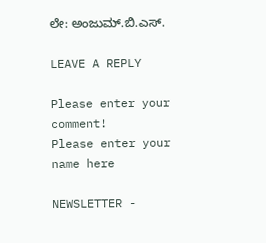ಲೇ: ಅಂಜುಮ್.ಬಿ.ಎಸ್.

LEAVE A REPLY

Please enter your comment!
Please enter your name here

NEWSLETTER -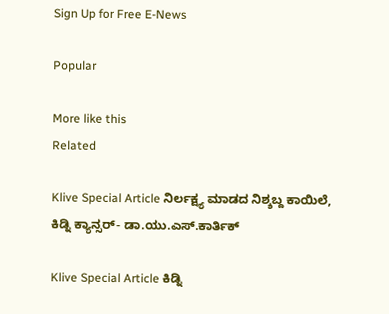Sign Up for Free E-News

Popular

More like this
Related

Klive Special Article ನಿರ್ಲಕ್ಷ್ಯ ಮಾಡದ ನಿಶ್ಶಬ್ದ ಕಾಯಿಲೆ, ಕಿಡ್ನಿ ಕ್ಯಾನ್ಸರ್- ಡಾ.ಯು‌.ಎಸ್.ಕಾರ್ತಿಕ್

Klive Special Article ಕಿಡ್ನಿ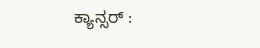ಕ್ಯಾನ್ಸರ್ :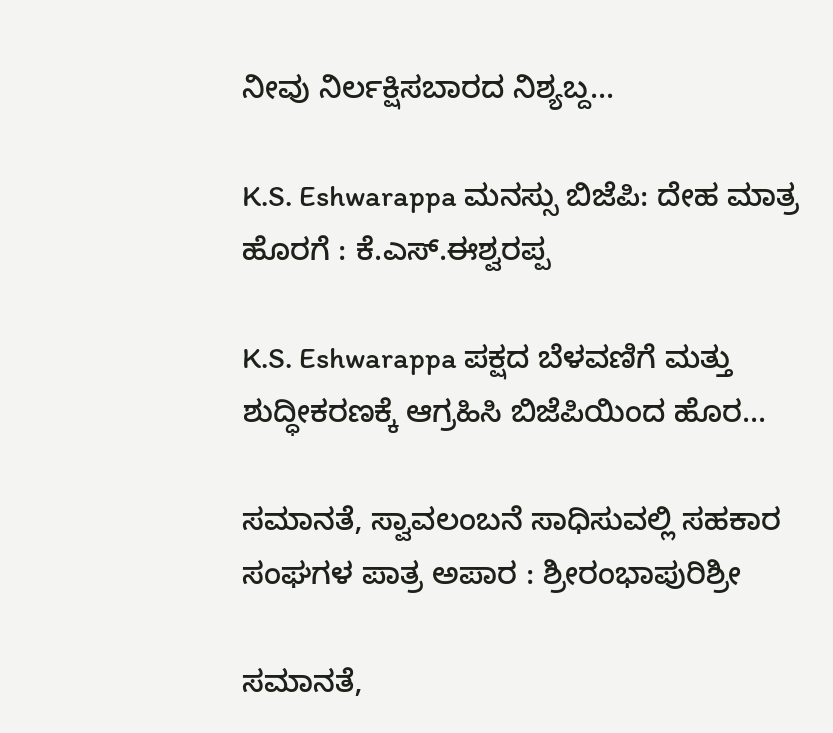ನೀವು ನಿರ್ಲಕ್ಷಿಸಬಾರದ ನಿಶ್ಯಬ್ದ...

K.S. Eshwarappa ಮನಸ್ಸು ಬಿಜೆಪಿ: ದೇಹ ಮಾತ್ರ ಹೊರಗೆ : ಕೆ.ಎಸ್.ಈಶ್ವರಪ್ಪ

K.S. Eshwarappa ಪಕ್ಷದ ಬೆಳವಣಿಗೆ ಮತ್ತು ಶುದ್ಧೀಕರಣಕ್ಕೆ ಆಗ್ರಹಿಸಿ ಬಿಜೆಪಿಯಿಂದ ಹೊರ...

ಸಮಾನತೆ, ಸ್ವಾವಲಂಬನೆ ಸಾಧಿಸುವಲ್ಲಿ ಸಹಕಾರ ಸಂಘಗಳ ಪಾತ್ರ ಅಪಾರ : ಶ್ರೀರಂಭಾಪುರಿಶ್ರೀ

ಸಮಾನತೆ,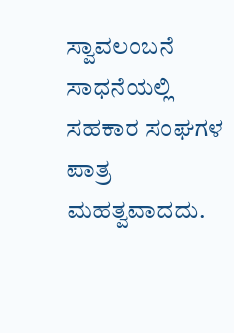ಸ್ವಾವಲಂಬನೆ ಸಾಧನೆಯಲ್ಲಿ ಸಹಕಾರ ಸಂಘಗಳ ಪಾತ್ರ ಮಹತ್ವವಾದದು.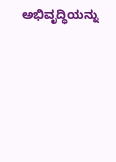ಅಭಿವೃದ್ಧಿಯನ್ನು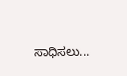ಸಾಧಿಸಲು...